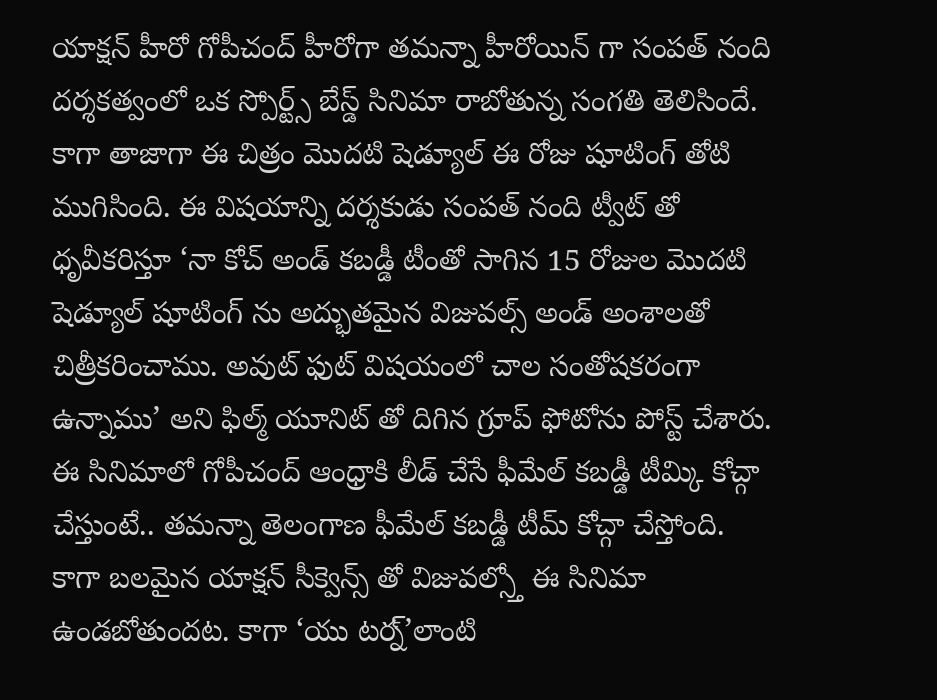యాక్షన్ హీరో గోపీచంద్ హీరోగా తమన్నా హీరోయిన్ గా సంపత్ నంది దర్శకత్వంలో ఒక స్పోర్ట్స్ బేస్డ్ సినిమా రాబోతున్న సంగతి తెలిసిందే. కాగా తాజాగా ఈ చిత్రం మొదటి షెడ్యూల్ ఈ రోజు షూటింగ్ తోటి ముగిసింది. ఈ విషయాన్ని దర్శకుడు సంపత్ నంది ట్వీట్ తో ధృవీకరిస్తూ ‘నా కోచ్ అండ్ కబడ్డీ టీంతో సాగిన 15 రోజుల మొదటి షెడ్యూల్ షూటింగ్ ను అద్భుతమైన విజువల్స్ అండ్ అంశాలతో చిత్రీకరించాము. అవుట్ ఫుట్ విషయంలో చాల సంతోషకరంగా ఉన్నాము’ అని ఫిల్మ్ యూనిట్ తో దిగిన గ్రూప్ ఫోటోను పోస్ట్ చేశారు. ఈ సినిమాలో గోపీచంద్ ఆంధ్రాకి లీడ్ చేసే ఫీమేల్ కబడ్డీ టీమ్కి కోచ్గా చేస్తుంటే.. తమన్నా తెలంగాణ ఫీమేల్ కబడ్డీ టీమ్ కోచ్గా చేస్తోంది.
కాగా బలమైన యాక్షన్ సీక్వెన్స్ తో విజువల్స్తో ఈ సినిమా ఉండబోతుందట. కాగా ‘యు టర్న్’లాంటి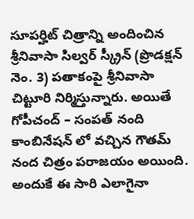సూపర్హిట్ చిత్రాన్ని అందించిన శ్రీనివాసా సిల్వర్ స్క్రీన్ (ప్రొడక్షన్ నెం. 3) పతాకంపై శ్రీనివాసా చిట్టూరి నిర్మిస్తున్నారు. అయితే గోపీచంద్ – సంపత్ నంది కాంబినేషన్ లో వచ్చిన గౌతమ్ నంద చిత్రం పరాజయం అయింది. అందుకే ఈ సారి ఎలాగైనా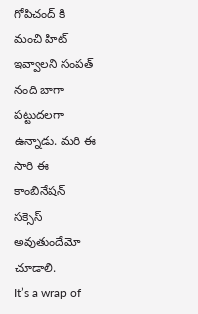గోపిచంద్ కి మంచి హిట్ ఇవ్వాలని సంపత్ నంది బాగా పట్టుదలగా ఉన్నాడు. మరి ఈ సారి ఈ కాంబినేషన్ సక్సెస్ అవుతుందేమో చూడాలి.
It’s a wrap of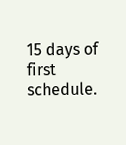15 days of first schedule.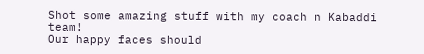Shot some amazing stuff with my coach n Kabaddi team!
Our happy faces should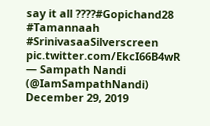say it all ????#Gopichand28 #Tamannaah #SrinivasaaSilverscreen pic.twitter.com/EkcI66B4wR
— Sampath Nandi (@IamSampathNandi) December 29, 2019